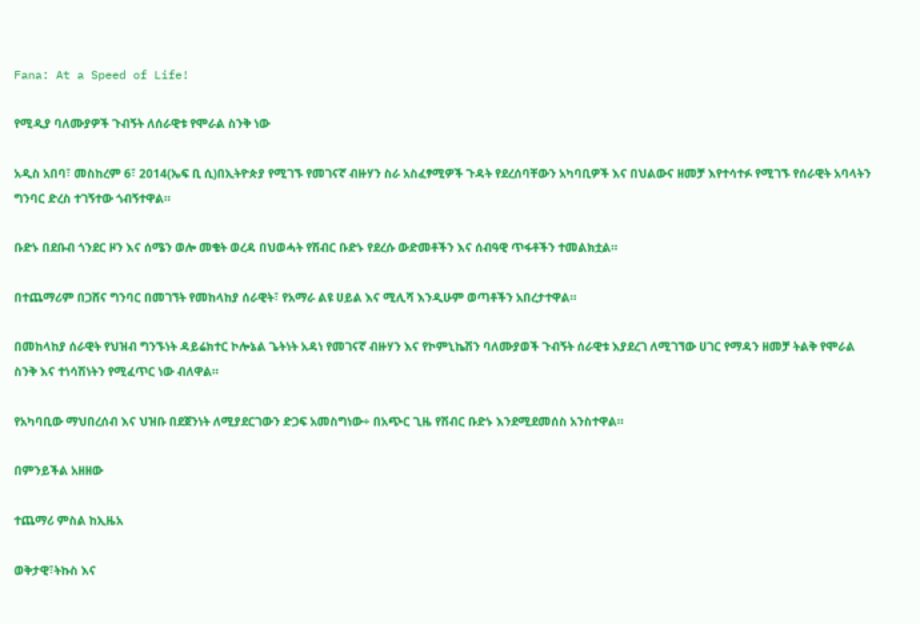Fana: At a Speed of Life!

የሚዲያ ባለሙያዎች ጉብኝት ለሰራዊቱ የሞራል ስንቅ ነው

አዲስ አበባ፣ መስከረም 6፣ 2014(ኤፍ ቢ ሲ)በኢትዮጵያ የሚገኙ የመገናኛ ብዙሃን ስራ አስፈፃሚዎች ጉዳት የደረሰባቸውን አካባቢዎች እና በህልውና ዘመቻ እየተሳተፉ የሚገኙ የሰራዊት አባላትን ግንባር ድረስ ተገኝተው ጎብኝተዋል።

ቡድኑ በደቡብ ጎንደር ዞን እና ሰሜን ወሎ መቄት ወረዳ በህወሓት የሽብር ቡድኑ የደረሱ ውድመቶችን እና ሰብዓዊ ጥፋቶችን ተመልክቷል።

በተጨማሪም በጋሸና ግንባር በመገኘት የመከላከያ ሰራዊት፣ የአማራ ልዩ ሀይል እና ሚሊሻ እንዲሁም ወጣቶችን አበረታተዋል።

በመከላከያ ሰራዊት የህዝብ ግንኙነት ዳይሬክተር ኮሎኔል ጌትነት አዳነ የመገናኛ ብዙሃን እና የኮምኒኬሽን ባለሙያወች ጉብኝት ሰራዊቱ እያደረገ ለሚገኘው ሀገር የማዳን ዘመቻ ትልቅ የሞራል ስንቅ እና ተነሳሽነትን የሚፈጥር ነው ብለዋል።

የአካባቢው ማህበረሰብ እና ህዝቡ በደጀንነት ለሚያደርገውን ድጋፍ አመስግነው÷ በአጭር ጊዜ የሽብር ቡድኑ እንደሚደመሰስ አንስተዋል።

በምንይችል አዘዘው

ተጨማሪ ምስል ከኢዜአ

ወቅታዊ፣ትኩስ እና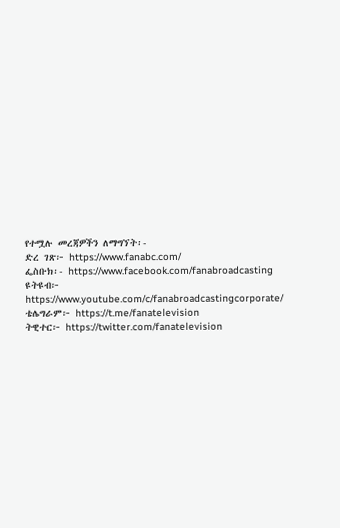የተሟሉ መረጃዎችን ለማግኘት፡-
ድረ ገጽ፦ https://www.fanabc.com/
ፌስቡክ፡- https://www.facebook.com/fanabroadcasting
ዩትዩብ፦ https://www.youtube.com/c/fanabroadcastingcorporate/
ቴሌግራም፦ https://t.me/fanatelevision
ትዊተር፦ https://twitter.com/fanatelevision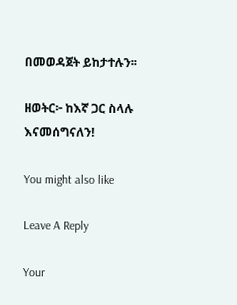በመወዳጀት ይከታተሉን፡፡

ዘወትር፦ ከእኛ ጋር ስላሉ እናመሰግናለን!

You might also like

Leave A Reply

Your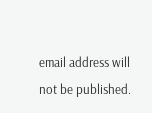email address will not be published.